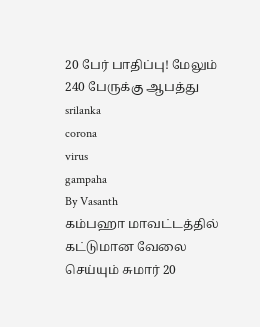20 பேர் பாதிப்பு! மேலும் 240 பேருக்கு ஆபத்து
srilanka
corona
virus
gampaha
By Vasanth
கம்பஹா மாவட்டத்தில் கட்டுமான வேலை செய்யும் சுமார் 20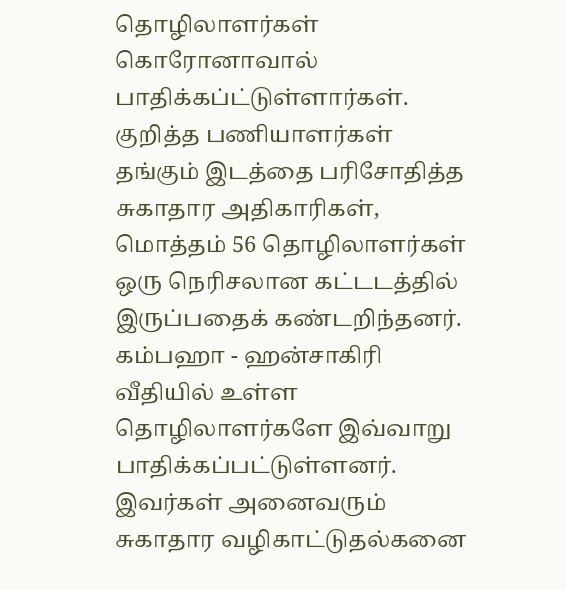தொழிலாளர்கள் கொரோனாவால் பாதிக்கப்ட்டுள்ளார்கள். குறித்த பணியாளர்கள் தங்கும் இடத்தை பரிசோதித்த சுகாதார அதிகாரிகள், மொத்தம் 56 தொழிலாளர்கள் ஒரு நெரிசலான கட்டடத்தில் இருப்பதைக் கண்டறிந்தனர்.
கம்பஹா - ஹன்சாகிரி வீதியில் உள்ள தொழிலாளர்களே இவ்வாறு பாதிக்கப்பட்டுள்ளனர்.
இவர்கள் அனைவரும் சுகாதார வழிகாட்டுதல்கனை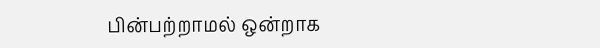பின்பற்றாமல் ஒன்றாக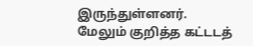இருந்துள்ளனர்.
மேலும் குறித்த கட்டடத்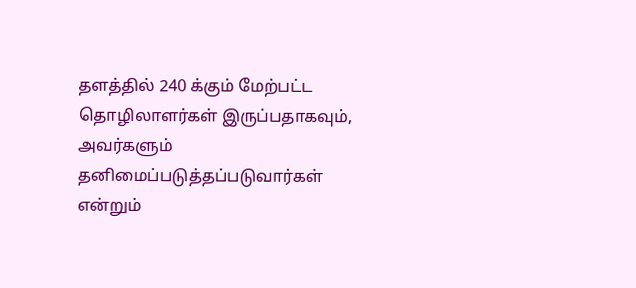தளத்தில் 240 க்கும் மேற்பட்ட தொழிலாளர்கள் இருப்பதாகவும், அவர்களும் தனிமைப்படுத்தப்படுவார்கள் என்றும்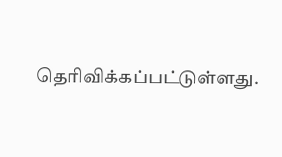தெரிவிக்கப்பட்டுள்ளது.